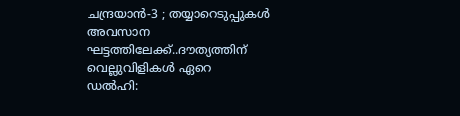ചന്ദ്രയാൻ-3 ; തയ്യാറെടുപ്പുകൾ അവസാന ഘട്ടത്തിലേക്ക്..ദൗത്യത്തിന് വെല്ലുവിളികൾ ഏറെ
ഡൽഹി: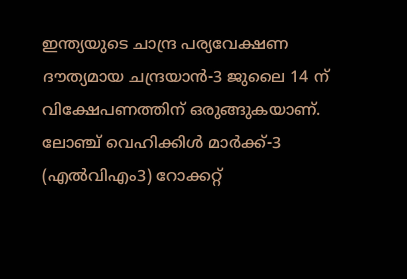ഇന്ത്യയുടെ ചാന്ദ്ര പര്യവേക്ഷണ ദൗത്യമായ ചന്ദ്രയാൻ-3 ജുലൈ 14 ന് വിക്ഷേപണത്തിന് ഒരുങ്ങുകയാണ്. ലോഞ്ച് വെഹിക്കിൾ മാർക്ക്-3 (എൽവിഎം3) റോക്കറ്റ്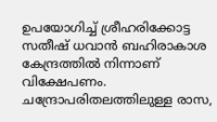ഉപയോഗിച്ച് ശ്രീഹരിക്കോട്ട സതീഷ് ധവാൻ ബഹിരാകാശ കേന്ദ്രത്തിൽ നിന്നാണ് വിക്ഷേപണം. ചന്ദ്രോപരിതലത്തിലുള്ള രാസ,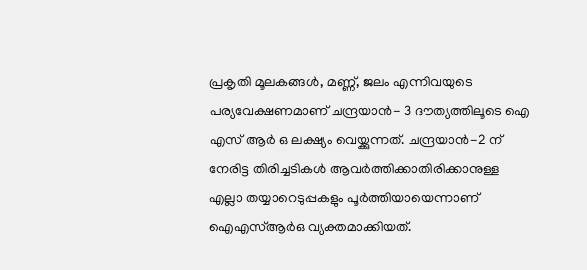പ്രകൃതി മൂലകങ്ങൾ, മണ്ണ്, ജലം എന്നിവയുടെ പര്യവേക്ഷണമാണ് ചന്ദ്രയാൻ- 3 ദൗത്യത്തിലൂടെ ഐ എസ് ആർ ഒ ലക്ഷ്യം വെയ്ക്കുന്നത്. ചന്ദ്രയാൻ-2 ന് നേരിട്ട തിരിച്ചടികൾ ആവർത്തിക്കാതിരിക്കാനുള്ള എല്ലാ തയ്യാറെടുപ്പകളും പൂർത്തിയായെന്നാണ് ഐഎസ്ആർഒ വ്യക്തമാക്കിയത്.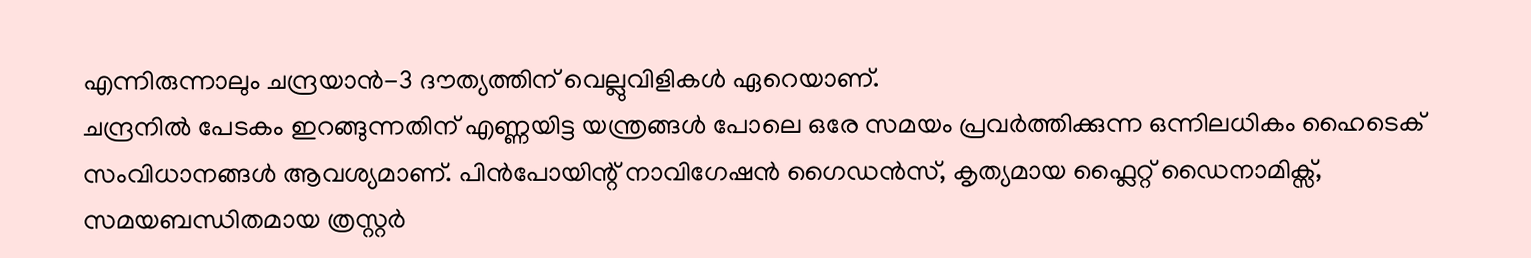എന്നിരുന്നാലും ചന്ദ്രയാൻ-3 ദൗത്യത്തിന് വെല്ലുവിളികൾ ഏറെയാണ്.
ചന്ദ്രനിൽ പേടകം ഇറങ്ങുന്നതിന് എണ്ണയിട്ട യന്ത്രങ്ങൾ പോലെ ഒരേ സമയം പ്രവർത്തിക്കുന്ന ഒന്നിലധികം ഹൈടെക് സംവിധാനങ്ങൾ ആവശ്യമാണ്. പിൻപോയിന്റ് നാവിഗേഷൻ ഗൈഡൻസ്, കൃത്യമായ ഫ്ലൈറ്റ് ഡൈനാമിക്സ്, സമയബന്ധിതമായ ത്രസ്റ്റർ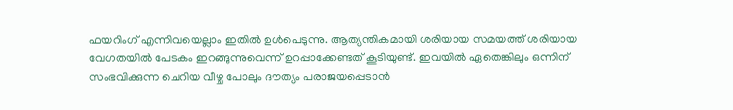ഫയറിംഗ് എന്നിവയെല്ലാം ഇതിൽ ഉൾപെടുന്നു. ആത്യന്തികമായി ശരിയായ സമയത്ത് ശരിയായ വേഗതയിൽ പേടകം ഇറങ്ങുന്നുവെന്ന് ഉറപ്പാക്കേണ്ടത് കൂടിയുണ്ട്. ഇവയിൽ ഏതെങ്കിലും ഒന്നിന് സംഭവിക്കുന്ന ചെറിയ വീഴ്ച പോലും ദൗത്യം പരാജയപ്പെടാൻ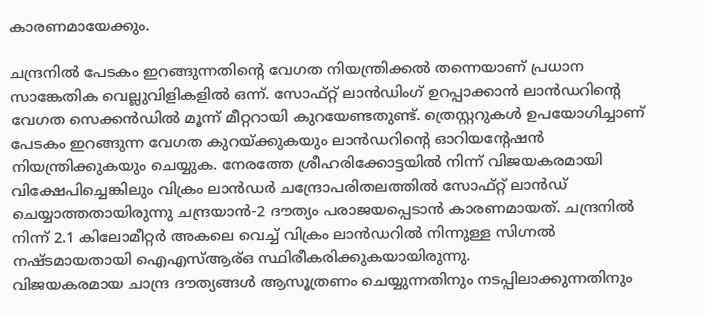കാരണമായേക്കും.

ചന്ദ്രനിൽ പേടകം ഇറങ്ങുന്നതിന്റെ വേഗത നിയന്ത്രിക്കൽ തന്നെയാണ് പ്രധാന സാങ്കേതിക വെല്ലുവിളികളിൽ ഒന്ന്. സോഫ്റ്റ് ലാൻഡിംഗ് ഉറപ്പാക്കാൻ ലാൻഡറിന്റെ വേഗത സെക്കൻഡിൽ മൂന്ന് മീറ്ററായി കുറയേണ്ടതുണ്ട്. ത്രെസ്റ്ററുകൾ ഉപയോഗിച്ചാണ് പേടകം ഇറങ്ങുന്ന വേഗത കുറയ്ക്കുകയും ലാൻഡറിന്റെ ഓറിയന്റേഷൻ നിയന്ത്രിക്കുകയും ചെയ്യുക. നേരത്തേ ശ്രീഹരിക്കോട്ടയിൽ നിന്ന് വിജയകരമായി വിക്ഷേപിച്ചെങ്കിലും വിക്രം ലാൻഡർ ചന്ദ്രോപരിതലത്തിൽ സോഫ്റ്റ് ലാൻഡ് ചെയ്യാത്തതായിരുന്നു ചന്ദ്രയാൻ-2 ദൗത്യം പരാജയപ്പെടാൻ കാരണമായത്. ചന്ദ്രനിൽ നിന്ന് 2.1 കിലോമീറ്റർ അകലെ വെച്ച് വിക്രം ലാൻഡറിൽ നിന്നുള്ള സിഗ്നൽ നഷ്ടമായതായി ഐഎസ്ആര്ഒ സ്ഥിരീകരിക്കുകയായിരുന്നു.
വിജയകരമായ ചാന്ദ്ര ദൗത്യങ്ങൾ ആസൂത്രണം ചെയ്യുന്നതിനും നടപ്പിലാക്കുന്നതിനും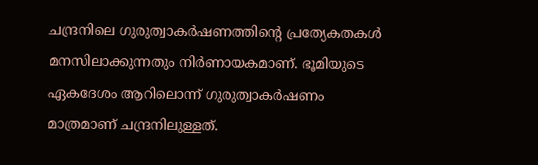ചന്ദ്രനിലെ ഗുരുത്വാകർഷണത്തിന്റെ പ്രത്യേകതകൾ മനസിലാക്കുന്നതും നിർണായകമാണ്. ഭൂമിയുടെ ഏകദേശം ആറിലൊന്ന് ഗുരുത്വാകർഷണം മാത്രമാണ് ചന്ദ്രനിലുള്ളത്.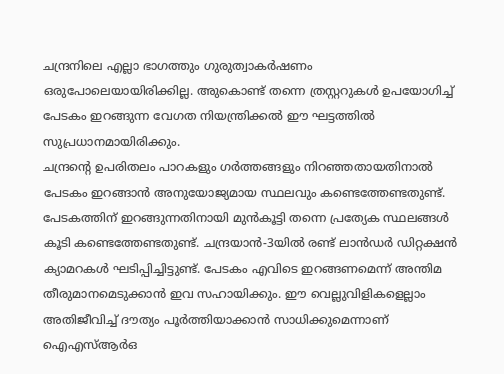ചന്ദ്രനിലെ എല്ലാ ഭാഗത്തും ഗുരുത്വാകർഷണം ഒരുപോലെയായിരിക്കില്ല. അുകൊണ്ട് തന്നെ ത്രസ്റ്ററുകൾ ഉപയോഗിച്ച് പേടകം ഇറങ്ങുന്ന വേഗത നിയന്ത്രിക്കൽ ഈ ഘട്ടത്തിൽ സുപ്രധാനമായിരിക്കും.
ചന്ദ്രന്റെ ഉപരിതലം പാറകളും ഗർത്തങ്ങളും നിറഞ്ഞതായതിനാൽ
പേടകം ഇറങ്ങാൻ അനുയോജ്യമായ സ്ഥലവും കണ്ടെത്തേണ്ടതുണ്ട്. പേടകത്തിന് ഇറങ്ങുന്നതിനായി മുൻകൂട്ടി തന്നെ പ്രത്യേക സ്ഥലങ്ങൾ കൂടി കണ്ടെത്തേണ്ടതുണ്ട്. ചന്ദ്രയാൻ-3യിൽ രണ്ട് ലാൻഡർ ഡിറ്റക്ഷൻ ക്യാമറകൾ ഘടിപ്പിച്ചിട്ടുണ്ട്. പേടകം എവിടെ ഇറങ്ങണമെന്ന് അന്തിമ തീരുമാനമെടുക്കാൻ ഇവ സഹായിക്കും. ഈ വെല്ലുവിളികളെല്ലാം അതിജീവിച്ച് ദൗത്യം പൂർത്തിയാക്കാൻ സാധിക്കുമെന്നാണ് ഐഎസ്ആർഒ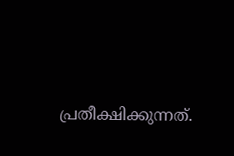പ്രതീക്ഷിക്കുന്നത്.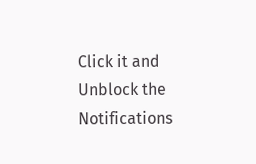Click it and Unblock the Notifications